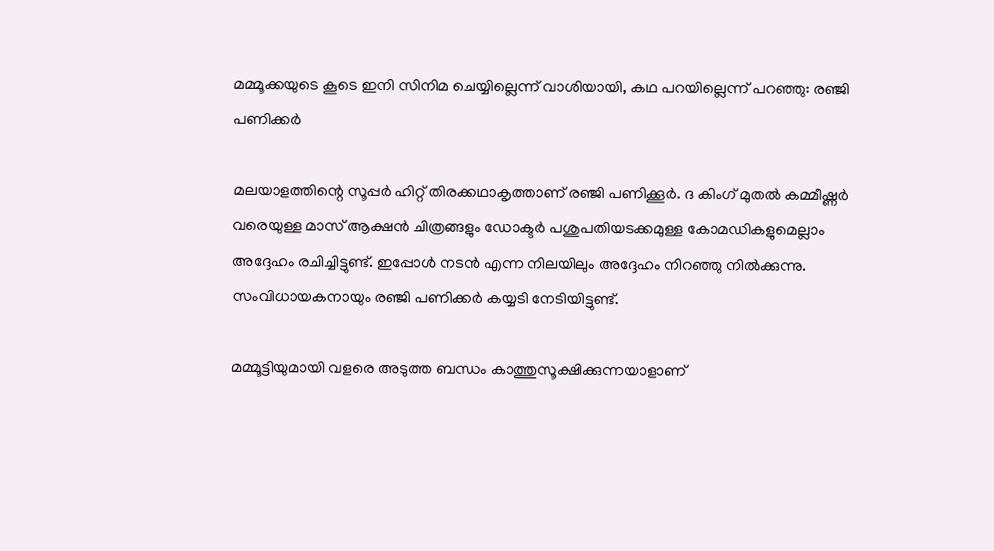മമ്മൂക്കയുടെ കൂടെ ഇനി സിനിമ ചെയ്യില്ലെന്ന് വാശിയായി, കഥ പറയില്ലെന്ന് പറഞ്ഞു: രഞ്ജി പണിക്കര്‍

മലയാളത്തിന്റെ സൂപ്പര്‍ ഹിറ്റ് തിരക്കഥാകൃത്താണ് രഞ്ജി പണിക്കൂര്‍. ദ കിംഗ് മുതല്‍ കമ്മീഷ്ണര്‍ വരെയുള്ള മാസ് ആക്ഷന്‍ ചിത്രങ്ങളും ഡോക്ടര്‍ പശുപതിയടക്കമുള്ള കോമഡികളുമെല്ലാം അദ്ദേഹം രചിച്ചിട്ടുണ്ട്. ഇപ്പോള്‍ നടന്‍ എന്ന നിലയിലും അദ്ദേഹം നിറഞ്ഞു നില്‍ക്കുന്നു. സംവിധായകനായും രഞ്ജി പണിക്കര്‍ കയ്യടി നേടിയിട്ടുണ്ട്.

മമ്മൂട്ടിയുമായി വളരെ അടുത്ത ബന്ധം കാത്തുസൂക്ഷിക്കുന്നയാളാണ്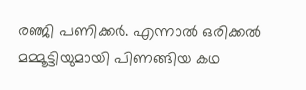രഞ്ജി പണിക്കര്‍. എന്നാല്‍ ഒരിക്കല്‍ മമ്മൂട്ടിയുമായി പിണങ്ങിയ കഥ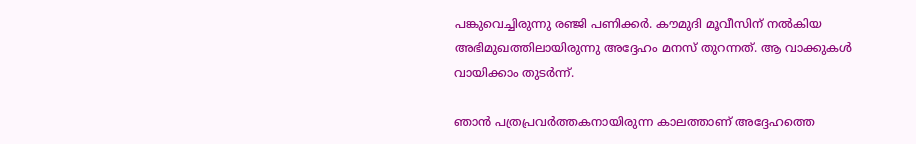പങ്കുവെച്ചിരുന്നു രഞ്ജി പണിക്കര്‍. കൗമുദി മൂവീസിന് നല്‍കിയ അഭിമുഖത്തിലായിരുന്നു അദ്ദേഹം മനസ് തുറന്നത്. ആ വാക്കുകള്‍ വായിക്കാം തുടര്‍ന്ന്.

ഞാന്‍ പത്രപ്രവര്‍ത്തകനായിരുന്ന കാലത്താണ് അദ്ദേഹത്തെ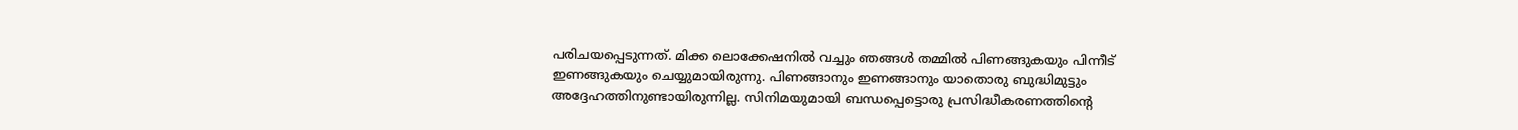പരിചയപ്പെടുന്നത്. മിക്ക ലൊക്കേഷനില്‍ വച്ചും ഞങ്ങള്‍ തമ്മില്‍ പിണങ്ങുകയും പിന്നീട് ഇണങ്ങുകയും ചെയ്യുമായിരുന്നു. പിണങ്ങാനും ഇണങ്ങാനും യാതൊരു ബുദ്ധിമുട്ടും അദ്ദേഹത്തിനുണ്ടായിരുന്നില്ല. സിനിമയുമായി ബന്ധപ്പെട്ടൊരു പ്രസിദ്ധീകരണത്തിന്റെ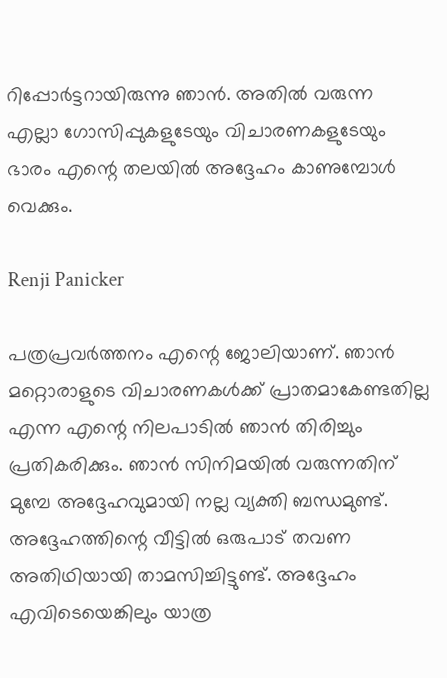റിപ്പോര്‍ട്ടറായിരുന്നു ഞാന്‍. അതില്‍ വരുന്ന എല്ലാ ഗോസിപ്പുകളുടേയും വിചാരണകളുടേയും ഭാരം എന്റെ തലയില്‍ അദ്ദേഹം കാണുമ്പോള്‍ വെക്കും.

Renji Panicker

പത്രപ്രവര്‍ത്തനം എന്റെ ജോലിയാണ്. ഞാന്‍ മറ്റൊരാളുടെ വിചാരണകള്‍ക്ക് പ്രാതമാകേണ്ടതില്ല എന്ന എന്റെ നിലപാടില്‍ ഞാന്‍ തിരിച്ചും പ്രതികരിക്കും. ഞാന്‍ സിനിമയില്‍ വരുന്നതിന് മുമ്പേ അദ്ദേഹവുമായി നല്ല വ്യക്തി ബന്ധമുണ്ട്. അദ്ദേഹത്തിന്റെ വീട്ടില്‍ ഒരുപാട് തവണ അതിഥിയായി താമസിച്ചിട്ടുണ്ട്. അദ്ദേഹം എവിടെയെങ്കിലും യാത്ര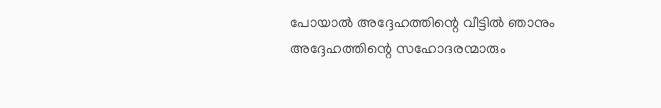പോയാല്‍ അദ്ദേഹത്തിന്റെ വീട്ടില്‍ ഞാനും അദ്ദേഹത്തിന്റെ സഹോദരന്മാരും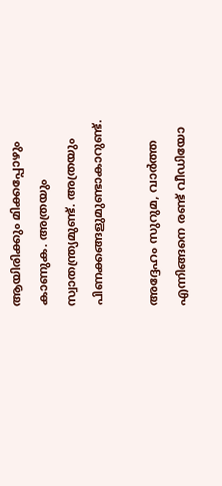ആയിരിക്കും മിക്കപ്പോഴും കാണുക. അത്രയും സ്വാതന്ത്ര്യമുണ്ട്. അത്രയും പിണക്കങ്ങളുമുണ്ടാകാറുണ്ട്.

അദ്ദേഹം സുറുമ, വാര്‍ത്ത എന്നിങ്ങനെ രണ്ട് വീഡിയോ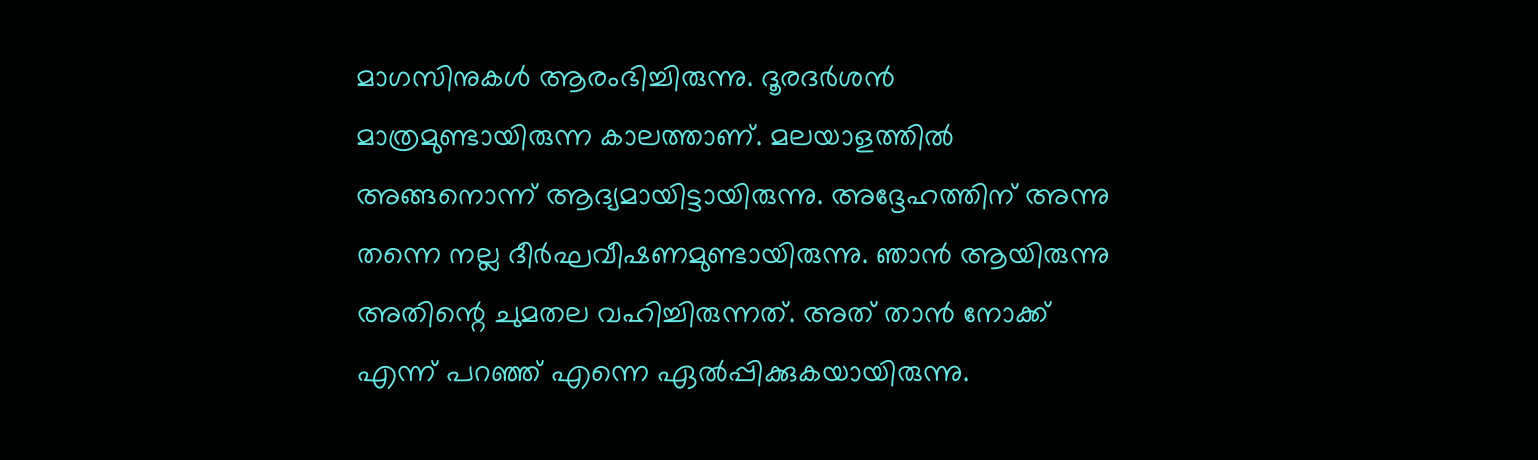മാഗസിനുകള്‍ ആരംഭിച്ചിരുന്നു. ദൂരദര്‍ശന്‍ മാത്രമുണ്ടായിരുന്ന കാലത്താണ്. മലയാളത്തില്‍ അങ്ങനൊന്ന് ആദ്യമായിട്ടായിരുന്നു. അദ്ദേഹത്തിന് അന്നു തന്നെ നല്ല ദീര്‍ഘവീഷണമുണ്ടായിരുന്നു. ഞാന്‍ ആയിരുന്നു അതിന്റെ ചുമതല വഹിച്ചിരുന്നത്. അത് താന്‍ നോക്ക് എന്ന് പറഞ്ഞ് എന്നെ ഏല്‍പ്പിക്കുകയായിരുന്നു.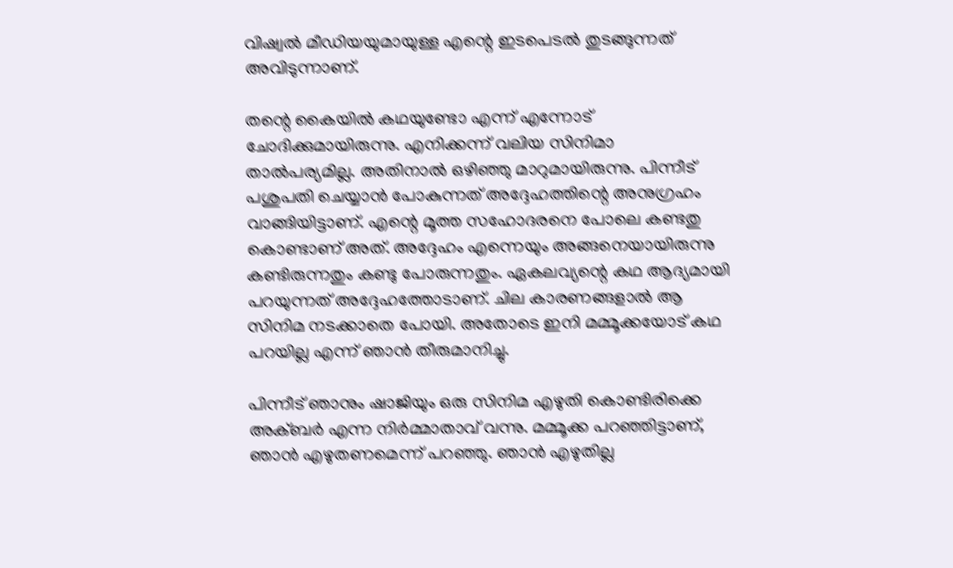വിഷ്വല്‍ മീഡിയയുമായുള്ള എന്റെ ഇടപെടല്‍ തുടങ്ങുന്നത് അവിടുന്നാണ്.

തന്റെ കൈയില്‍ കഥയുണ്ടോ എന്ന് എന്നോട് ചോദിക്കുമായിരുന്നു. എനിക്കന്ന് വലിയ സിനിമാ താല്‍പര്യമില്ല. അതിനാല്‍ ഒഴിഞ്ഞു മാറുമായിരുന്നു. പിന്നീട് പശുപതി ചെയ്യാന്‍ പോകുന്നത് അദ്ദേഹത്തിന്റെ അനുഗ്രഹം വാങ്ങിയിട്ടാണ്. എന്റെ മൂത്ത സഹോദരനെ പോലെ കണ്ടതു കൊണ്ടാണ് അത്. അദ്ദേഹം എന്നെയും അങ്ങനെയായിരുന്നു കണ്ടിരുന്നതും കണ്ടു പോരുന്നതും. ഏകലവ്യന്റെ കഥ ആദ്യമായി പറയുന്നത് അദ്ദേഹത്തോടാണ്. ചില കാരണങ്ങളാല്‍ ആ സിനിമ നടക്കാതെ പോയി. അതോടെ ഇനി മമ്മൂക്കയോട് കഥ പറയില്ല എന്ന് ഞാന്‍ തീരുമാനിച്ചു.

പിന്നീട് ഞാനും ഷാജിയും ഒരു സിനിമ എഴുതി കൊണ്ടിരിക്കെ അക്ബര്‍ എന്ന നിര്‍മ്മാതാവ് വന്നു. മമ്മൂക്ക പറഞ്ഞിട്ടാണ്, ഞാന്‍ എഴുതണമെന്ന് പറഞ്ഞു. ഞാന്‍ എഴുതില്ല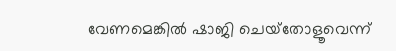വേണമെങ്കില്‍ ഷാജി ചെയ്‌തോളൂവെന്ന്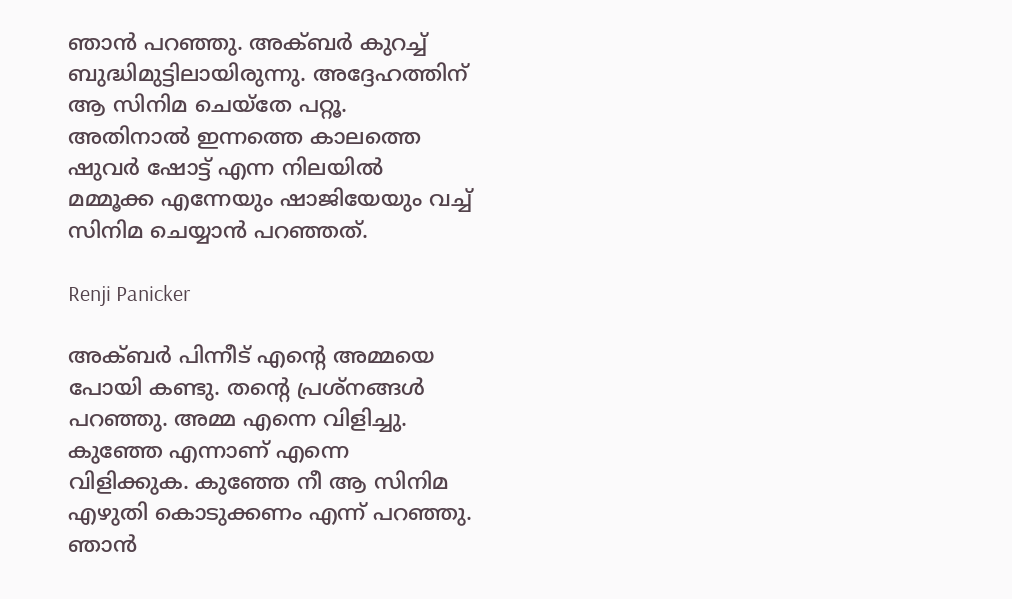ഞാന്‍ പറഞ്ഞു. അക്ബര്‍ കുറച്ച് ബുദ്ധിമുട്ടിലായിരുന്നു. അദ്ദേഹത്തിന് ആ സിനിമ ചെയ്‌തേ പറ്റൂ. അതിനാല്‍ ഇന്നത്തെ കാലത്തെ ഷുവര്‍ ഷോട്ട് എന്ന നിലയില്‍ മമ്മൂക്ക എന്നേയും ഷാജിയേയും വച്ച് സിനിമ ചെയ്യാന്‍ പറഞ്ഞത്.

Renji Panicker

അക്ബര്‍ പിന്നീട് എന്റെ അമ്മയെ പോയി കണ്ടു. തന്റെ പ്രശ്‌നങ്ങള്‍ പറഞ്ഞു. അമ്മ എന്നെ വിളിച്ചു. കുഞ്ഞേ എന്നാണ് എന്നെ വിളിക്കുക. കുഞ്ഞേ നീ ആ സിനിമ എഴുതി കൊടുക്കണം എന്ന് പറഞ്ഞു. ഞാന്‍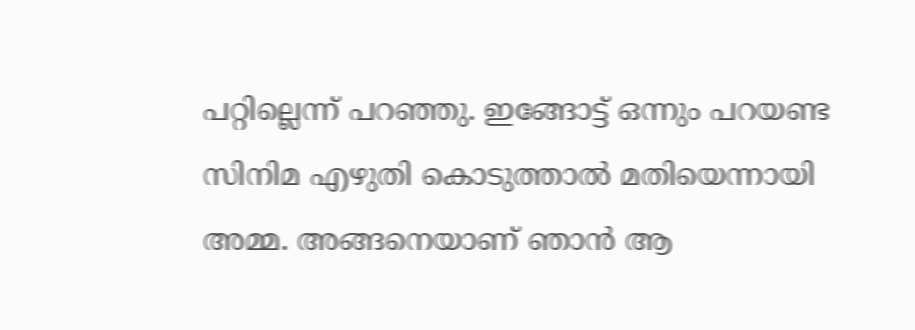പറ്റില്ലെന്ന് പറഞ്ഞു. ഇങ്ങോട്ട് ഒന്നും പറയണ്ട സിനിമ എഴുതി കൊടുത്താല്‍ മതിയെന്നായി അമ്മ. അങ്ങനെയാണ് ഞാന്‍ ആ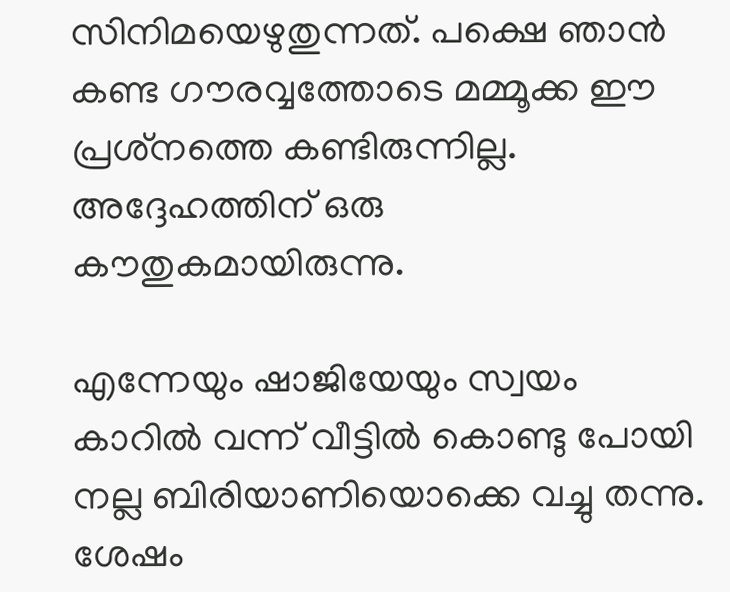സിനിമയെഴുതുന്നത്. പക്ഷെ ഞാന്‍ കണ്ട ഗൗരവ്വത്തോടെ മമ്മൂക്ക ഈ പ്രശ്‌നത്തെ കണ്ടിരുന്നില്ല. അദ്ദേഹത്തിന് ഒരു കൗതുകമായിരുന്നു.

എന്നേയും ഷാജിയേയും സ്വയം കാറില്‍ വന്ന് വീട്ടില്‍ കൊണ്ടു പോയി നല്ല ബിരിയാണിയൊക്കെ വച്ചു തന്നു. ശേഷം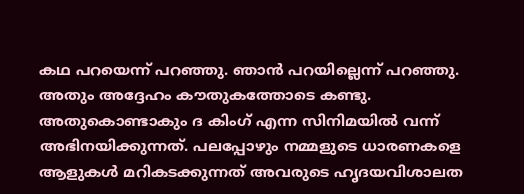കഥ പറയെന്ന് പറഞ്ഞു. ഞാന്‍ പറയില്ലെന്ന് പറഞ്ഞു. അതും അദ്ദേഹം കൗതുകത്തോടെ കണ്ടു. അതുകൊണ്ടാകും ദ കിംഗ് എന്ന സിനിമയില്‍ വന്ന് അഭിനയിക്കുന്നത്. പലപ്പോഴും നമ്മളുടെ ധാരണകളെ ആളുകള്‍ മറികടക്കുന്നത് അവരുടെ ഹൃദയവിശാലത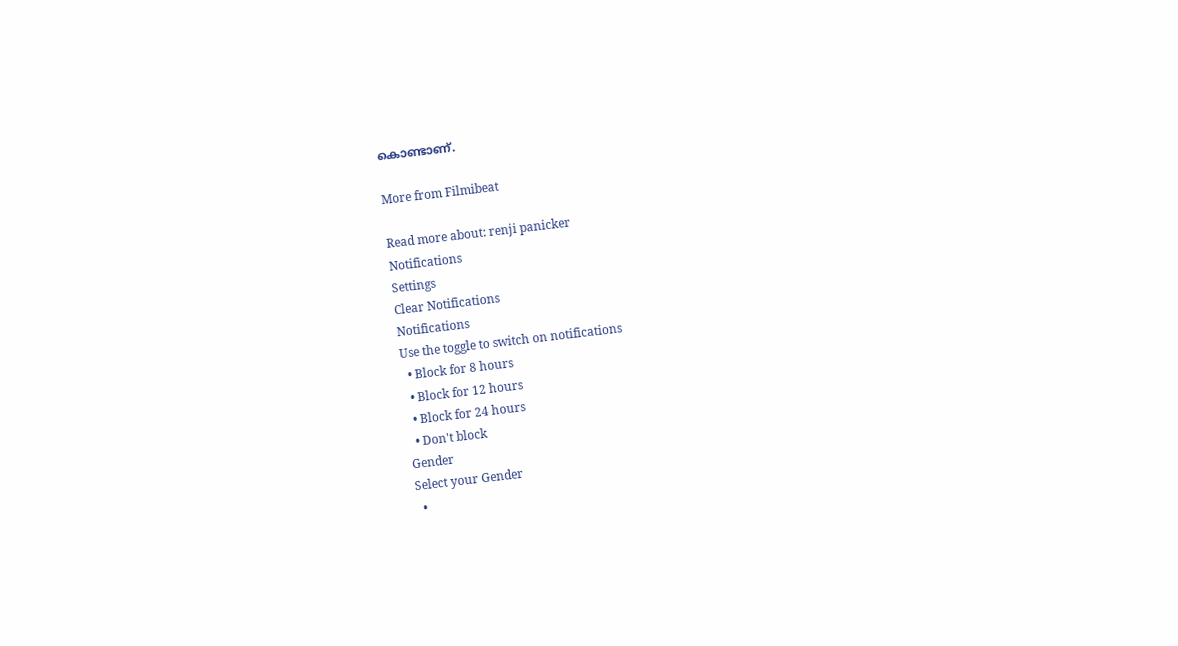കൊണ്ടാണ്.

More from Filmibeat

Read more about: renji panicker
Notifications
Settings
Clear Notifications
Notifications
Use the toggle to switch on notifications
  • Block for 8 hours
  • Block for 12 hours
  • Block for 24 hours
  • Don't block
Gender
Select your Gender
  •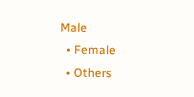Male
  • Female
  • Others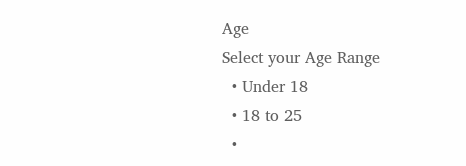Age
Select your Age Range
  • Under 18
  • 18 to 25
  •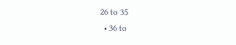26 to 35
  • 36 to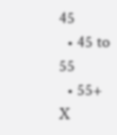45
  • 45 to 55
  • 55+
X